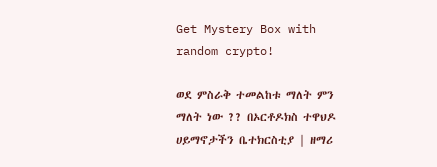Get Mystery Box with random crypto!

ወደ ምስራቅ ተመልከቱ ማለት ምን ማለት ነው ?? በኦርቶዶክስ ተዋህዶ ሀይማኖታችን ቤተክርስቲያ | ዘማሪ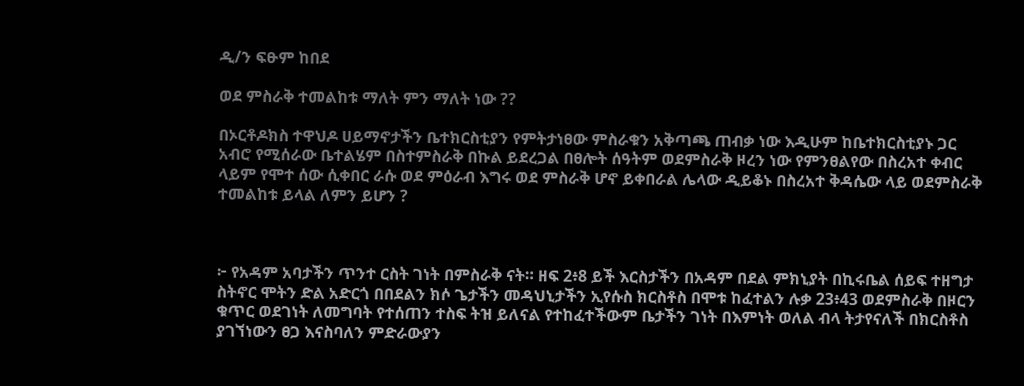ዲ/ን ፍፁም ከበደ

ወደ ምስራቅ ተመልከቱ ማለት ምን ማለት ነው ??

በኦርቶዶክስ ተዋህዶ ሀይማኖታችን ቤተክርስቲያን የምትታነፀው ምስራቁን አቅጣጫ ጠብቃ ነው እዲሁም ከቤተክርስቲያኑ ጋር አብሮ የሚሰራው ቤተልሄም በስተምስራቅ በኩል ይደረጋል በፀሎት ሰዓትም ወደምስራቅ ዞረን ነው የምንፀልየው በስረአተ ቀብር ላይም የሞተ ሰው ሲቀበር ራሱ ወደ ምዕራብ እግሩ ወደ ምስራቅ ሆኖ ይቀበራል ሌላው ዲይቆኑ በስረአተ ቅዳሴው ላይ ወደምስራቅ ተመልከቱ ይላል ለምን ይሆን ?



፦ የአዳም አባታችን ጥንተ ርስት ገነት በምስራቅ ናት። ዘፍ 2፥8 ይች እርስታችን በአዳም በደል ምክኒያት በኪሩቤል ሰይፍ ተዘግታ ስትኖር ሞትን ድል አድርጎ በበደልን ክሶ ጌታችን መዳህኒታችን ኢየሱስ ክርስቶስ በሞቱ ከፈተልን ሉቃ 23፥43 ወደምስራቅ በዞርን ቁጥር ወደገነት ለመግባት የተሰጠን ተስፍ ትዝ ይለናል የተከፈተችውም ቤታችን ገነት በእምነት ወለል ብላ ትታየናለች በክርስቶስ ያገኘነውን ፀጋ እናስባለን ምድራውያን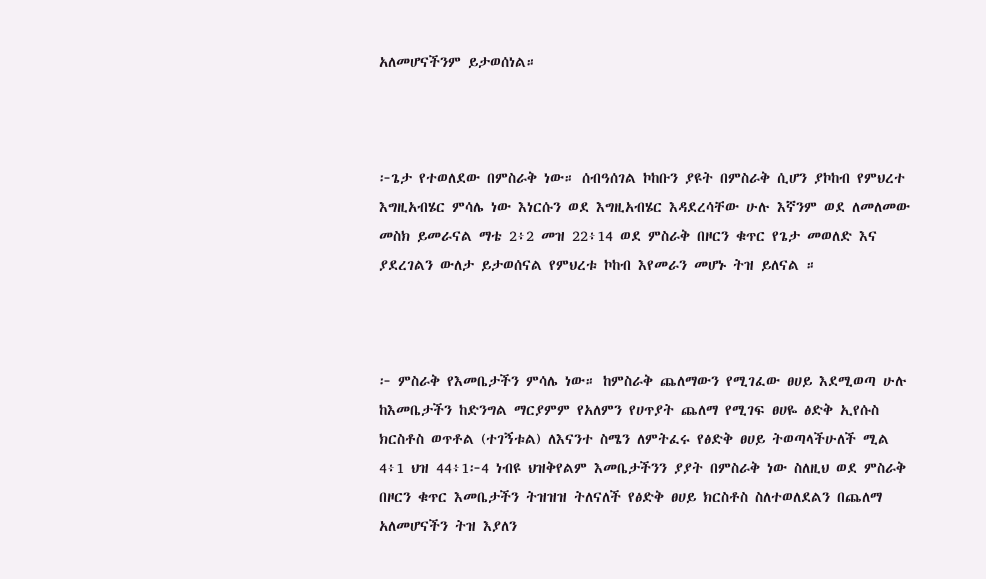አለመሆናችንም ይታወሰነል።



፦ጌታ የተወለደው በምስራቅ ነው። ሰብዓሰገል ኮከቡን ያዩት በምስራቅ ሲሆን ያኮከብ የምህረተ እግዚአብሄር ምሳሌ ነው እነርሱን ወደ እግዚአብሄር እዳደረሳቸው ሁሉ እኛንም ወደ ለመለመው መስክ ይመራናል ማቴ 2፥2 መዝ 22፥14 ወደ ምስራቅ በዞርን ቁጥር የጌታ መወለድ እና ያደረገልን ውለታ ይታወሰናል የምህረቱ ኮከብ እየመራን መሆኑ ትዝ ይለናል ።



፦ ምስራቅ የእመቤታችን ምሳሌ ነው። ከምስራቅ ጨለማውን የሚገፈው ፀሀይ እደሚወጣ ሁሉ ከእመቤታችን ከድንግል ማርያምም የአለምን የሀጥያት ጨለማ የሚገፍ ፀሀዬ ፅድቅ ኢየሱስ ክርስቶስ ወጥቶል (ተገኝቱል) ለእናንተ ስሜን ለምትፈሩ የፅድቅ ፀሀይ ትወጣላችሁለች ሚል 4፥1 ህዝ 44፥1፦4 ነብዩ ህዝቅየልም እመቤታችንን ያያት በምስራቅ ነው ስለዚህ ወደ ምስራቅ በዞርን ቁጥር እመቤታችን ትዝዝዝ ትለናለች የፅድቅ ፀሀይ ክርስቶስ ስለተወለደልን በጨለማ አለመሆናችን ትዝ እያለን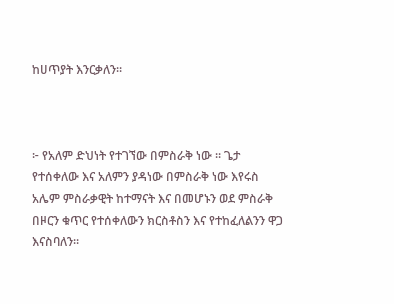ከሀጥያት እንርቃለን።



፦ የአለም ድህነት የተገኘው በምስራቅ ነው ። ጌታ የተሰቀለው እና አለምን ያዳነው በምስራቅ ነው እየሩስ አሌም ምስራቃዊት ከተማናት እና በመሆኑን ወደ ምስራቅ በዞርን ቁጥር የተሰቀለውን ክርስቶስን እና የተከፈለልንን ዋጋ እናስባለን።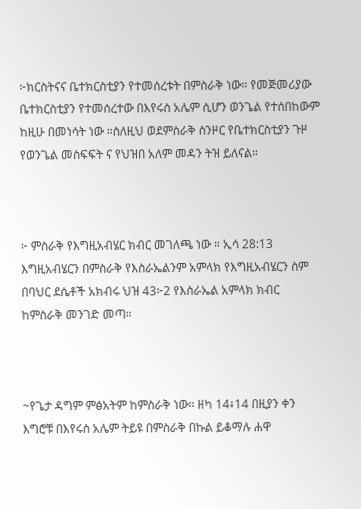፦ክርስትናና ቤተክርስቲያን የተመሰረቱት በምስራቅ ነው። የመጅመሪያው ቤተክርስቲያን የተመሰረተው በእየሩስ አሌም ሲሆን ወንጌል የተሰበከውም ከዚሁ በመነሳት ነው ።ስለዚህ ወደምስራቅ ስንዞር የቤተክርስቲያን ጉዞ የወንጌል መስፍፍት ና የህዝበ አለም መዳን ትዝ ይለናል።



፦ ምስራቅ የእግዚአብሄር ክብር መገለጫ ነው ። ኢሳ 28:13 እግዚአብሄርን በምስራቅ የእስራኤልንም አምላክ የእግዚአብሄርን ስም በባህር ደሴቶች አክብሩ ህዝ 43፦2 የእስራኤል አምላክ ክብር ከምስራቅ መንገድ መጣ።



~የጌታ ዳግም ምፅአትም ከምስራቅ ነው። ዘካ 14፥14 በዚያን ቀን እግሮቹ በእየሩስ አሌም ትይዩ በምስራቅ በኩል ይቆማሉ ሐዋ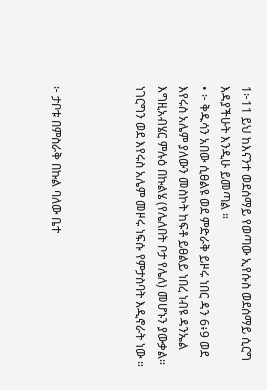1፦11 ይህ ከእናንተ ወደሰማይ የወጣው ኢየሱስ ወደሰማይ ሲርግ እዳያችሁት እንዲሁ ይመጣል ።
• ፦ ቅዱሳን አበው ሲፀልዩ ወደ ምድራቅ ይዞሩ ነበር ዳን 6፥9 ወደ እየሩስ አሌም ያለውን መስኮት ከፍቶ ይፀልይ ነበረ ነብዩ ዳንኤል እግዚአብሄር ምሉዕ በኩልሄ (የሌለበት ቦታ የሌለ) መሆኑን ያውቃል። ነገርግን ወደ እየሩስ አሌም መዞሩ ነፍሱ የምታስባት እዲኖራት ነው ።



፦ ታቦቱ በምስራቅ በኩል ባለው ቤተ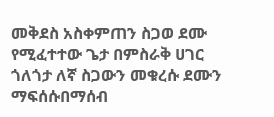መቅደስ አስቀምጠን ስጋወ ደሙ የሚፈተተው ጌታ በምስራቅ ሀገር ጎለጎታ ለኛ ስጋውን መቁረሱ ደሙን ማፍሰሱበማሰብ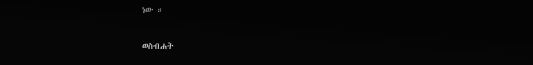ነው ።

ወስብሐት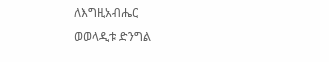ለእግዚአብሔር
ወወላዲቱ ድንግል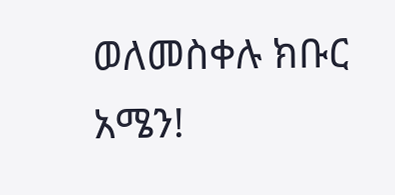ወለመስቀሉ ክቡር
አሜን!